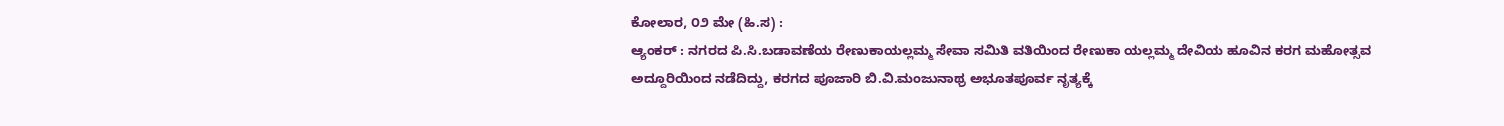ಕೋಲಾರ, ೦೨ ಮೇ (ಹಿ.ಸ) :
ಆ್ಯಂಕರ್ : ನಗರದ ಪಿ.ಸಿ.ಬಡಾವಣೆಯ ರೇಣುಕಾಯಲ್ಲಮ್ಮ ಸೇವಾ ಸಮಿತಿ ವತಿಯಿಂದ ರೇಣುಕಾ ಯಲ್ಲಮ್ಮ ದೇವಿಯ ಹೂವಿನ ಕರಗ ಮಹೋತ್ಸವ ಅದ್ದೂರಿಯಿಂದ ನಡೆದಿದ್ದು, ಕರಗದ ಪೂಜಾರಿ ಬಿ.ವಿ.ಮಂಜುನಾಥ್ರ ಅಭೂತಪೂರ್ವ ನೃತ್ಯಕ್ಕೆ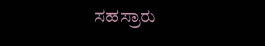ಸಹಸ್ರಾರು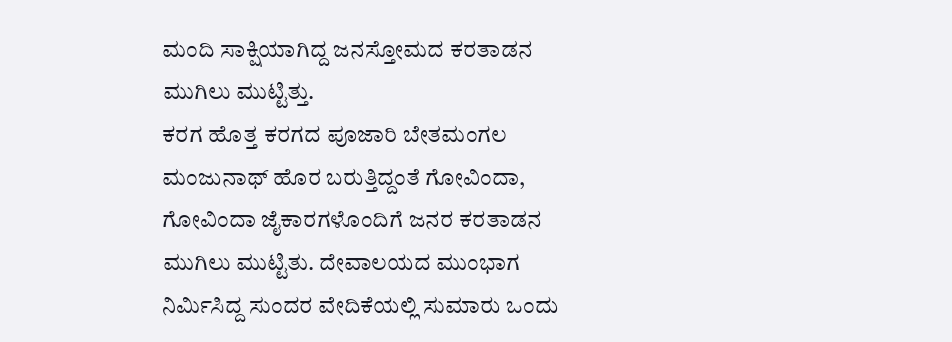ಮಂದಿ ಸಾಕ್ಷಿಯಾಗಿದ್ದ ಜನಸ್ತೋಮದ ಕರತಾಡನ ಮುಗಿಲು ಮುಟ್ಟಿತ್ತು.
ಕರಗ ಹೊತ್ತ ಕರಗದ ಪೂಜಾರಿ ಬೇತಮಂಗಲ ಮಂಜುನಾಥ್ ಹೊರ ಬರುತ್ತಿದ್ದಂತೆ ಗೋವಿಂದಾ, ಗೋವಿಂದಾ ಜೈಕಾರಗಳೊಂದಿಗೆ ಜನರ ಕರತಾಡನ ಮುಗಿಲು ಮುಟ್ಟಿತು. ದೇವಾಲಯದ ಮುಂಭಾಗ ನಿರ್ಮಿಸಿದ್ದ ಸುಂದರ ವೇದಿಕೆಯಲ್ಲಿ ಸುಮಾರು ಒಂದು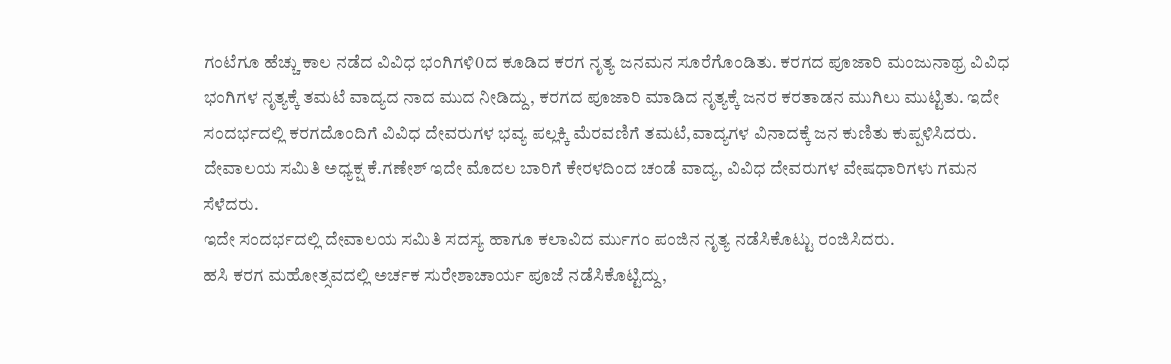ಗಂಟೆಗೂ ಹೆಚ್ಚು ಕಾಲ ನಡೆದ ವಿವಿಧ ಭಂಗಿಗಳಿ0ದ ಕೂಡಿದ ಕರಗ ನೃತ್ಯ ಜನಮನ ಸೂರೆಗೊಂಡಿತು. ಕರಗದ ಪೂಜಾರಿ ಮಂಜುನಾಥ್ರ ವಿವಿಧ ಭಂಗಿಗಳ ನೃತ್ಯಕ್ಕೆ ತಮಟೆ ವಾದ್ಯದ ನಾದ ಮುದ ನೀಡಿದ್ದು, ಕರಗದ ಪೂಜಾರಿ ಮಾಡಿದ ನೃತ್ಯಕ್ಕೆ ಜನರ ಕರತಾಡನ ಮುಗಿಲು ಮುಟ್ಟಿತು. ಇದೇ ಸಂದರ್ಭದಲ್ಲಿ ಕರಗದೊಂದಿಗೆ ವಿವಿಧ ದೇವರುಗಳ ಭವ್ಯ ಪಲ್ಲಕ್ಕಿ ಮೆರವಣಿಗೆ ತಮಟೆ,ವಾದ್ಯಗಳ ವಿನಾದಕ್ಕೆ ಜನ ಕುಣಿತು ಕುಪ್ಪಳಿಸಿದರು. ದೇವಾಲಯ ಸಮಿತಿ ಅಧ್ಯಕ್ಷ ಕೆ.ಗಣೇಶ್ ಇದೇ ಮೊದಲ ಬಾರಿಗೆ ಕೇರಳದಿಂದ ಚಂಡೆ ವಾದ್ಯ, ವಿವಿಧ ದೇವರುಗಳ ವೇಷಧಾರಿಗಳು ಗಮನ ಸೆಳೆದರು.
ಇದೇ ಸಂದರ್ಭದಲ್ಲಿ ದೇವಾಲಯ ಸಮಿತಿ ಸದಸ್ಯ ಹಾಗೂ ಕಲಾವಿದ ರ್ಮುಗಂ ಪಂಜಿನ ನೃತ್ಯ ನಡೆಸಿಕೊಟ್ಟು ರಂಜಿಸಿದರು.
ಹಸಿ ಕರಗ ಮಹೋತ್ಸವದಲ್ಲಿ ಅರ್ಚಕ ಸುರೇಶಾಚಾರ್ಯ ಪೂಜೆ ನಡೆಸಿಕೊಟ್ಟಿದ್ದು,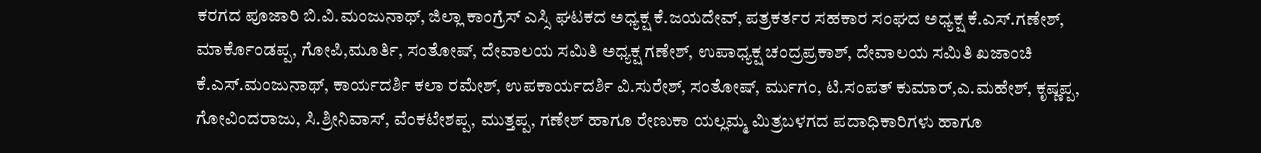ಕರಗದ ಪೂಜಾರಿ ಬಿ.ವಿ.ಮಂಜುನಾಥ್, ಜಿಲ್ಲಾ ಕಾಂಗ್ರೆಸ್ ಎಸ್ಸಿ ಘಟಕದ ಅಧ್ಯಕ್ಷ ಕೆ.ಜಯದೇವ್, ಪತ್ರಕರ್ತರ ಸಹಕಾರ ಸಂಘದ ಅಧ್ಯಕ್ಷ ಕೆ.ಎಸ್.ಗಣೇಶ್, ಮಾರ್ಕೊಂಡಪ್ಪ, ಗೋಪಿ,ಮೂರ್ತಿ, ಸಂತೋಷ್, ದೇವಾಲಯ ಸಮಿತಿ ಅಧ್ಯಕ್ಷ ಗಣೇಶ್, ಉಪಾಧ್ಯಕ್ಷ ಚಂದ್ರಪ್ರಕಾಶ್, ದೇವಾಲಯ ಸಮಿತಿ ಖಜಾಂಚಿ ಕೆ.ಎಸ್.ಮಂಜುನಾಥ್, ಕಾರ್ಯದರ್ಶಿ ಕಲಾ ರಮೇಶ್, ಉಪಕಾರ್ಯದರ್ಶಿ ವಿ.ಸುರೇಶ್, ಸಂತೋಷ್, ರ್ಮುಗಂ, ಟಿ.ಸಂಪತ್ ಕುಮಾರ್,ಎ.ಮಹೇಶ್, ಕೃಷ್ಣಪ್ಪ, ಗೋವಿಂದರಾಜು, ಸಿ.ಶ್ರೀನಿವಾಸ್, ವೆಂಕಟೇಶಪ್ಪ, ಮುತ್ತಪ್ಪ, ಗಣೇಶ್ ಹಾಗೂ ರೇಣುಕಾ ಯಲ್ಲಮ್ಮ ಮಿತ್ರಬಳಗದ ಪದಾಧಿಕಾರಿಗಳು ಹಾಗೂ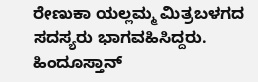ರೇಣುಕಾ ಯಲ್ಲಮ್ಮ ಮಿತ್ರಬಳಗದ ಸದಸ್ಯರು ಭಾಗವಹಿಸಿದ್ದರು.
ಹಿಂದೂಸ್ತಾನ್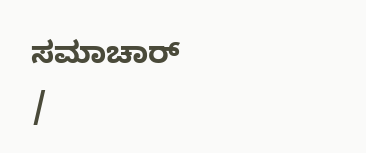ಸಮಾಚಾರ್ /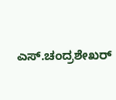ಎಸ್.ಚಂದ್ರಶೇಖರ್